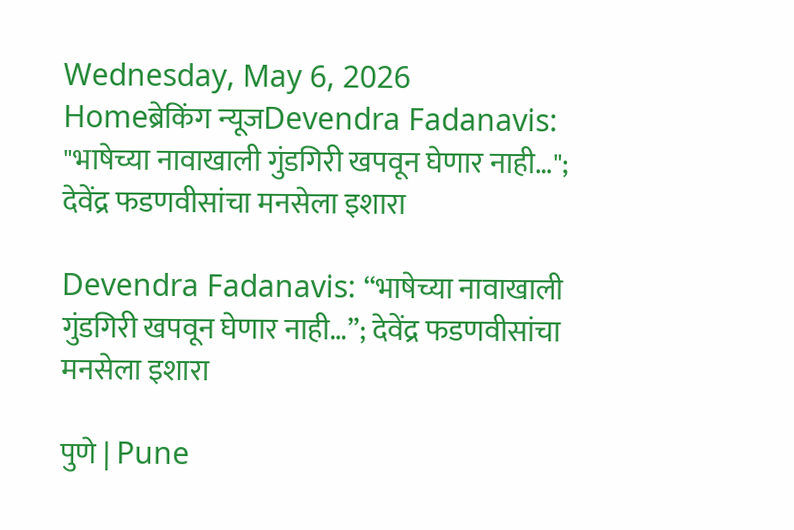Wednesday, May 6, 2026
Homeब्रेकिंग न्यूजDevendra Fadanavis: "भाषेच्या नावाखाली गुंडगिरी खपवून घेणार नाही…"; देवेंद्र फडणवीसांचा मनसेला इशारा

Devendra Fadanavis: “भाषेच्या नावाखाली गुंडगिरी खपवून घेणार नाही…”; देवेंद्र फडणवीसांचा मनसेला इशारा

पुणे | Pune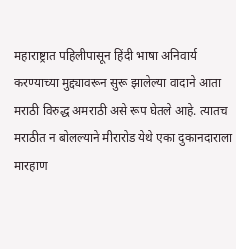महाराष्ट्रात पहिलीपासून हिंदी भाषा अनिवार्य करण्याच्या मुद्द्यावरून सुरू झालेल्या वादाने आता मराठी विरुद्ध अमराठी असे रूप घेतले आहे. त्यातच मराठीत न बोलल्याने मीरारोड येथे एका दुकानदाराला मारहाण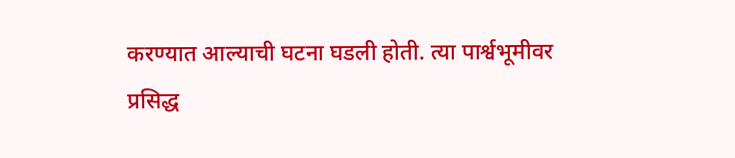करण्यात आल्याची घटना घडली होती. त्या पार्श्वभूमीवर प्रसिद्ध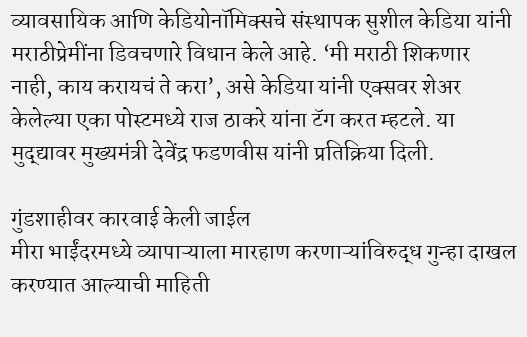व्यावसायिक आणि केडियोनॉमिक्सचे संस्थापक सुशील केडिया यांनी मराठीप्रेमींना डिवचणारे विधान केले आहे. ‘मी मराठी शिकणार नाही, काय करायचं ते करा’, असे केडिया यांनी एक्सवर शेअर केलेल्या एका पोस्टमध्ये राज ठाकरे यांना टॅग करत म्हटले. या मुद्द्यावर मुख्यमंत्री देवेंद्र फडणवीस यांनी प्रतिक्रिया दिली.

गुंडशाहीवर कारवाई केली जाईल
मीरा भाईंदरमध्ये व्यापाऱ्याला मारहाण करणाऱ्यांविरुद्ध गुन्हा दाखल करण्यात आल्याची माहिती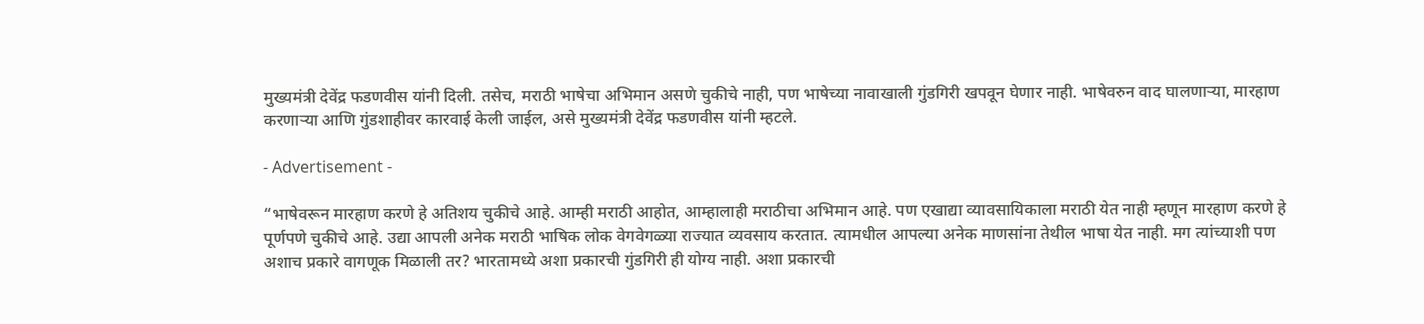मुख्यमंत्री देवेंद्र फडणवीस यांनी दिली. तसेच, मराठी भाषेचा अभिमान असणे चुकीचे नाही, पण भाषेच्या नावाखाली गुंडगिरी खपवून घेणार नाही. भाषेवरुन वाद घालणाऱ्या, मारहाण करणाऱ्या आणि गुंडशाहीवर कारवाई केली जाईल, असे मुख्यमंत्री देवेंद्र फडणवीस यांनी म्हटले.

- Advertisement -

“भाषेवरून मारहाण करणे हे अतिशय चुकीचे आहे. आम्ही मराठी आहोत, आम्हालाही मराठीचा अभिमान आहे. पण एखाद्या व्यावसायिकाला मराठी येत नाही म्हणून मारहाण करणे हे पूर्णपणे चुकीचे आहे. उद्या आपली अनेक मराठी भाषिक लोक वेगवेगळ्या राज्यात व्यवसाय करतात. त्यामधील आपल्या अनेक माणसांना तेथील भाषा येत नाही. मग त्यांच्याशी पण अशाच प्रकारे वागणूक मिळाली तर? भारतामध्ये अशा प्रकारची गुंडगिरी ही योग्य नाही. अशा प्रकारची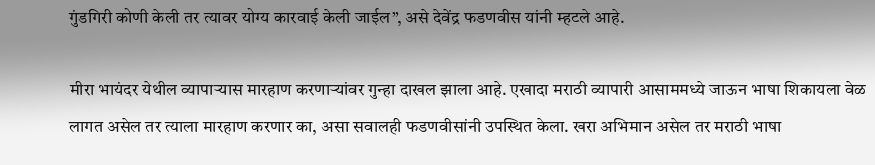गुंडगिरी कोणी केली तर त्यावर योग्य कारवाई केली जाईल”, असे देवेंद्र फडणवीस यांनी म्हटले आहे.

मीरा भायंदर येथील व्यापाऱ्यास मारहाण करणाऱ्यांवर गुन्हा दाखल झाला आहे. एखादा मराठी व्यापारी आसाममध्ये जाऊन भाषा शिकायला वेळ लागत असेल तर त्याला मारहाण करणार का, असा सवालही फडणवीसांनी उपस्थित केला. खरा अभिमान असेल तर मराठी भाषा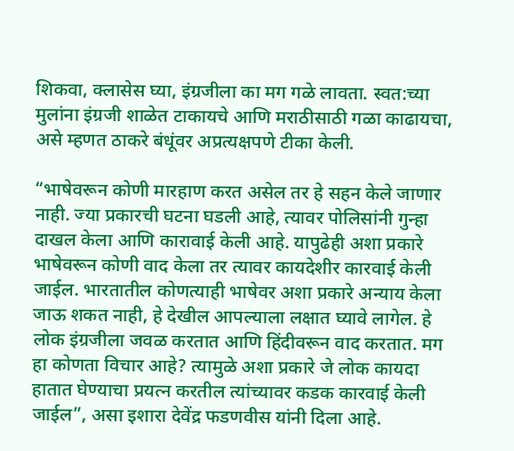शिकवा, क्लासेस घ्या, इंग्रजीला का मग गळे लावता. स्वत:च्या मुलांना इंग्रजी शाळेत टाकायचे आणि मराठीसाठी गळा काढायचा, असे म्हणत ठाकरे बंधूंवर अप्रत्यक्षपणे टीका केली.

“भाषेवरून कोणी मारहाण करत असेल तर हे सहन केले जाणार नाही. ज्या प्रकारची घटना घडली आहे, त्यावर पोलिसांनी गुन्हा दाखल केला आणि कारावाई केली आहे. यापुढेही अशा प्रकारे भाषेवरून कोणी वाद केला तर त्यावर कायदेशीर कारवाई केली जाईल. भारतातील कोणत्याही भाषेवर अशा प्रकारे अन्याय केला जाऊ शकत नाही, हे देखील आपल्याला लक्षात घ्यावे लागेल. हे लोक इंग्रजीला जवळ करतात आणि हिंदीवरून वाद करतात. मग हा कोणता विचार आहे? त्यामुळे अशा प्रकारे जे लोक कायदा हातात घेण्याचा प्रयत्न करतील त्यांच्यावर कडक कारवाई केली जाईल”, असा इशारा देवेंद्र फडणवीस यांनी दिला आहे.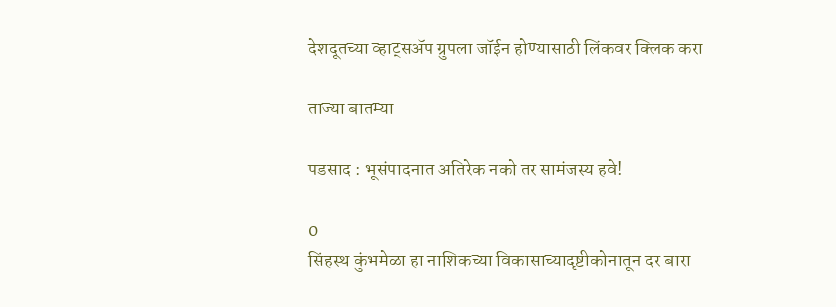देशदूतच्या व्हाट्सॲप ग्रुपला जॉईन होण्यासाठी लिंकवर क्लिक करा

ताज्या बातम्या

पडसाद : भूसंपादनात अतिरेक नको तर सामंजस्य हवे!

0
सिंहस्थ कुंभमेळा हा नाशिकच्या विकासाच्यादृष्टीकोनातून दर बारा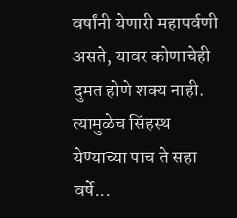वर्षांनी येणारी महापर्वणी असते, यावर कोणाचेही दुमत होणे शक्य नाही. त्यामुळेच सिंहस्थ येण्याच्या पाच ते सहा वर्षे...